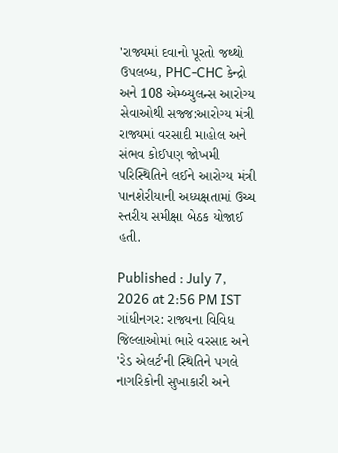'રાજ્યમાં દવાનો પૂરતો જથ્થો ઉપલબ્ધ, PHC-CHC કેન્દ્રો અને 108 એમ્બ્યુલન્સ આરોગ્ય સેવાઓથી સજ્જ:આરોગ્ય મંત્રી
રાજ્યમાં વરસાદી માહોલ અને સંભવ કોઈપણ જોખમી પરિસ્થિતિને લઈને આરોગ્ય મંત્રી પાનશેરીયાની અધ્યક્ષતામાં ઉચ્ચ સ્તરીય સમીક્ષા બેઠક યોજાઈ હતી.

Published : July 7, 2026 at 2:56 PM IST
ગાંધીનગર: રાજ્યના વિવિધ જિલ્લાઓમાં ભારે વરસાદ અને 'રેડ એલર્ટ'ની સ્થિતિને પગલે નાગરિકોની સુખાકારી અને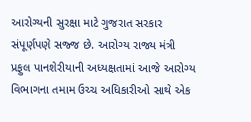આરોગ્યની સુરક્ષા માટે ગુજરાત સરકાર સંપૂર્ણપણે સજ્જ છે. આરોગ્ય રાજ્ય મંત્રી પ્રફુલ પાનશેરીયાની અધ્યક્ષતામાં આજે આરોગ્ય વિભાગના તમામ ઉચ્ચ અધિકારીઓ સાથે એક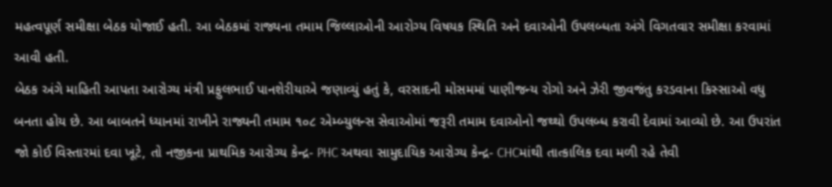મહત્વપૂર્ણ સમીક્ષા બેઠક યોજાઈ હતી. આ બેઠકમાં રાજ્યના તમામ જિલ્લાઓની આરોગ્ય વિષયક સ્થિતિ અને દવાઓની ઉપલબ્ધતા અંગે વિગતવાર સમીક્ષા કરવામાં આવી હતી.
બેઠક અંગે માહિતી આપતા આરોગ્ય મંત્રી પ્રફુલભાઈ પાનશેરીયાએ જણાવ્યું હતું કે, વરસાદની મોસમમાં પાણીજન્ય રોગો અને ઝેરી જીવજંતુ કરડવાના કિસ્સાઓ વધુ બનતા હોય છે. આ બાબતને ધ્યાનમાં રાખીને રાજ્યની તમામ ૧૦૮ એમ્બ્યુલન્સ સેવાઓમાં જરૂરી તમામ દવાઓનો જથ્થો ઉપલબ્ધ કરાવી દેવામાં આવ્યો છે. આ ઉપરાંત જો કોઈ વિસ્તારમાં દવા ખૂટે, તો નજીકના પ્રાથમિક આરોગ્ય કેન્દ્ર- PHC અથવા સામુદાયિક આરોગ્ય કેન્દ્ર- CHCમાંથી તાત્કાલિક દવા મળી રહે તેવી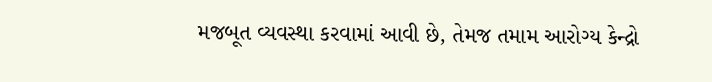મજબૂત વ્યવસ્થા કરવામાં આવી છે, તેમજ તમામ આરોગ્ય કેન્દ્રો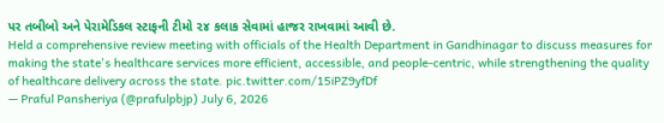પર તબીબો અને પેરામેડિકલ સ્ટાફની ટીમો ૨૪ કલાક સેવામાં હાજર રાખવામાં આવી છે.
Held a comprehensive review meeting with officials of the Health Department in Gandhinagar to discuss measures for making the state's healthcare services more efficient, accessible, and people-centric, while strengthening the quality of healthcare delivery across the state. pic.twitter.com/15iPZ9yfDf
— Praful Pansheriya (@prafulpbjp) July 6, 2026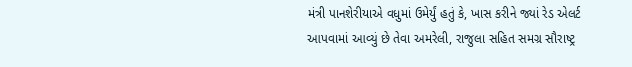મંત્રી પાનશેરીયાએ વધુમાં ઉમેર્યું હતું કે, ખાસ કરીને જ્યાં રેડ એલર્ટ આપવામાં આવ્યું છે તેવા અમરેલી, રાજુલા સહિત સમગ્ર સૌરાષ્ટ્ર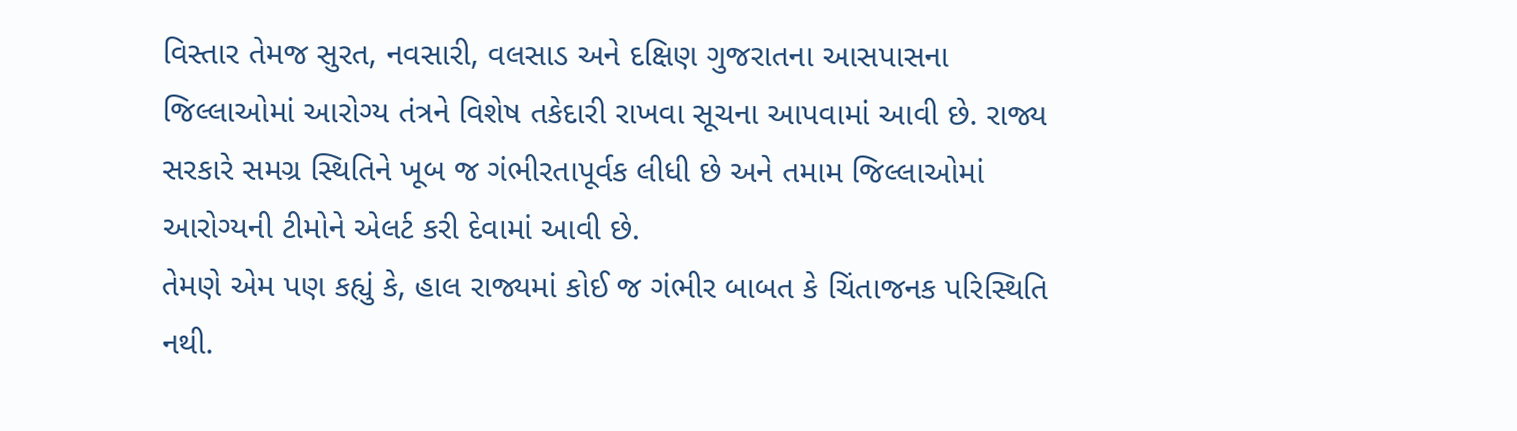વિસ્તાર તેમજ સુરત, નવસારી, વલસાડ અને દક્ષિણ ગુજરાતના આસપાસના જિલ્લાઓમાં આરોગ્ય તંત્રને વિશેષ તકેદારી રાખવા સૂચના આપવામાં આવી છે. રાજ્ય સરકારે સમગ્ર સ્થિતિને ખૂબ જ ગંભીરતાપૂર્વક લીધી છે અને તમામ જિલ્લાઓમાં આરોગ્યની ટીમોને એલર્ટ કરી દેવામાં આવી છે.
તેમણે એમ પણ કહ્યું કે, હાલ રાજ્યમાં કોઈ જ ગંભીર બાબત કે ચિંતાજનક પરિસ્થિતિ નથી.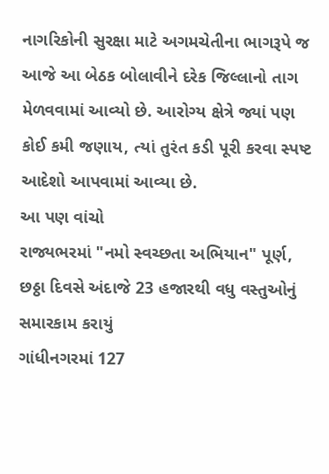નાગરિકોની સુરક્ષા માટે અગમચેતીના ભાગરૂપે જ આજે આ બેઠક બોલાવીને દરેક જિલ્લાનો તાગ મેળવવામાં આવ્યો છે. આરોગ્ય ક્ષેત્રે જ્યાં પણ કોઈ કમી જણાય, ત્યાં તુરંત કડી પૂરી કરવા સ્પષ્ટ આદેશો આપવામાં આવ્યા છે.
આ પણ વાંચો
રાજ્યભરમાં "નમો સ્વચ્છતા અભિયાન" પૂર્ણ, છઠ્ઠા દિવસે અંદાજે 23 હજારથી વધુ વસ્તુઓનું સમારકામ કરાયું
ગાંધીનગરમાં 127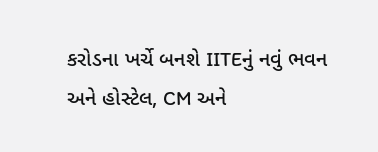કરોડના ખર્ચે બનશે IITEનું નવું ભવન અને હોસ્ટેલ, CM અને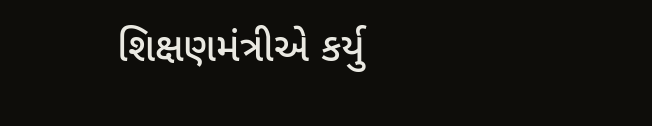શિક્ષણમંત્રીએ કર્યુ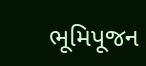ભૂમિપૂજન